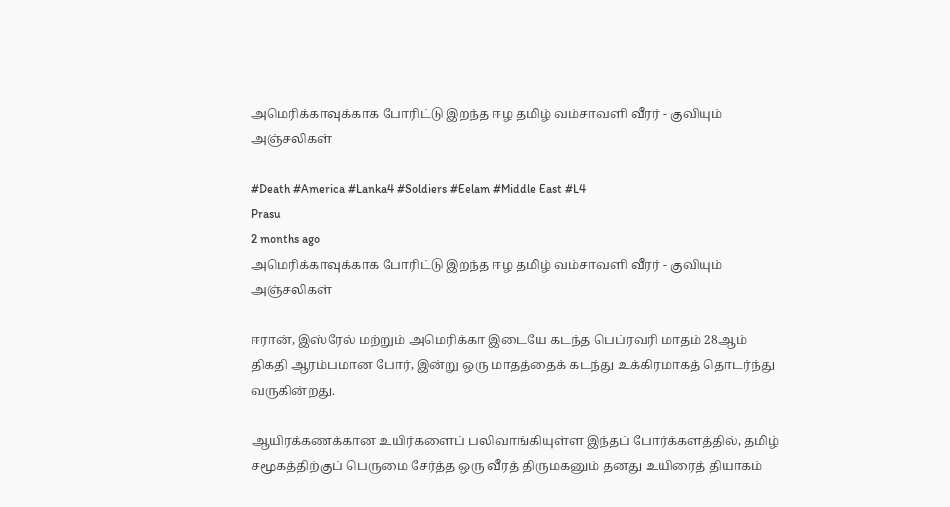அமெரிக்காவுக்காக போரிட்டு இறந்த ஈழ தமிழ் வம்சாவளி வீரர் - குவியும் அஞ்சலிகள்

#Death #America #Lanka4 #Soldiers #Eelam #Middle East #L4
Prasu
2 months ago
அமெரிக்காவுக்காக போரிட்டு இறந்த ஈழ தமிழ் வம்சாவளி வீரர் - குவியும் அஞ்சலிகள்

ஈரான், இஸ்ரேல் மற்றும் அமெரிக்கா இடையே கடந்த பெப்ரவரி மாதம் 28ஆம் திகதி ஆரம்பமான போர், இன்று ஒரு மாதத்தைக் கடந்து உக்கிரமாகத் தொடர்ந்து வருகின்றது.

ஆயிரக்கணக்கான உயிர்களைப் பலிவாங்கியுள்ள இந்தப் போர்க்களத்தில், தமிழ் சமூகத்திற்குப் பெருமை சேர்த்த ஒரு வீரத் திருமகனும் தனது உயிரைத் தியாகம்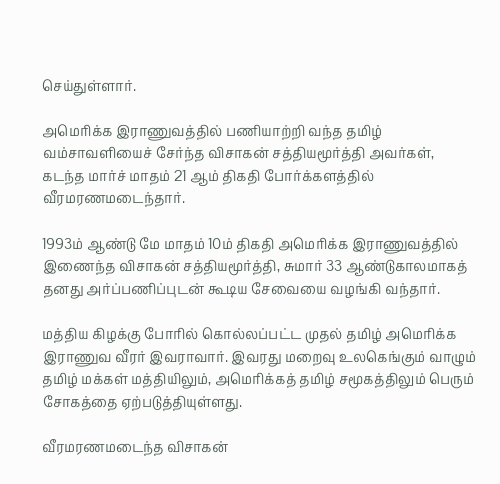செய்துள்ளார்.

அமெரிக்க இராணுவத்தில் பணியாற்றி வந்த தமிழ் வம்சாவளியைச் சேர்ந்த விசாகன் சத்தியமூர்த்தி அவர்கள், கடந்த மார்ச் மாதம் 21 ஆம் திகதி போர்க்களத்தில் வீரமரணமடைந்தார்.

1993ம் ஆண்டு மே மாதம் 10ம் திகதி அமெரிக்க இராணுவத்தில் இணைந்த விசாகன் சத்தியமூர்த்தி, சுமார் 33 ஆண்டுகாலமாகத் தனது அர்ப்பணிப்புடன் கூடிய சேவையை வழங்கி வந்தார்.

மத்திய கிழக்கு போரில் கொல்லப்பட்ட முதல் தமிழ் அமெரிக்க இராணுவ வீரர் இவராவார். இவரது மறைவு உலகெங்கும் வாழும் தமிழ் மக்கள் மத்தியிலும், அமெரிக்கத் தமிழ் சமூகத்திலும் பெரும் சோகத்தை ஏற்படுத்தியுள்ளது.

வீரமரணமடைந்த விசாகன்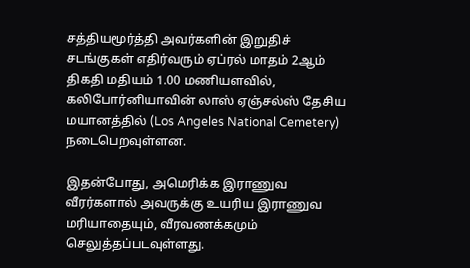சத்தியமூர்த்தி அவர்களின் இறுதிச் சடங்குகள் எதிர்வரும் ஏப்ரல் மாதம் 2ஆம் திகதி மதியம் 1.00 மணியளவில், கலிபோர்னியாவின் லாஸ் ஏஞ்சல்ஸ் தேசிய மயானத்தில் (Los Angeles National Cemetery) நடைபெறவுள்ளன.

இதன்போது, அமெரிக்க இராணுவ வீரர்களால் அவருக்கு உயரிய இராணுவ மரியாதையும், வீரவணக்கமும் செலுத்தப்படவுள்ளது.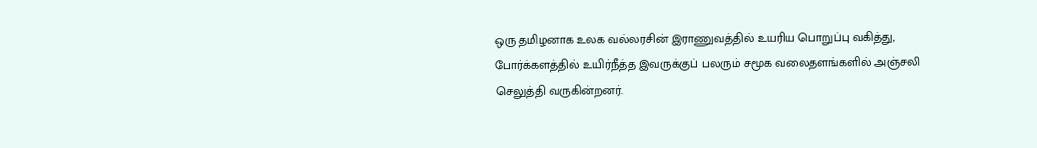ஒரு தமிழனாக உலக வல்லரசின் இராணுவத்தில் உயரிய பொறுப்பு வகித்து, போர்க்களத்தில் உயிர்நீத்த இவருக்குப் பலரும் சமூக வலைதளங்களில் அஞ்சலி செலுத்தி வருகின்றனர்.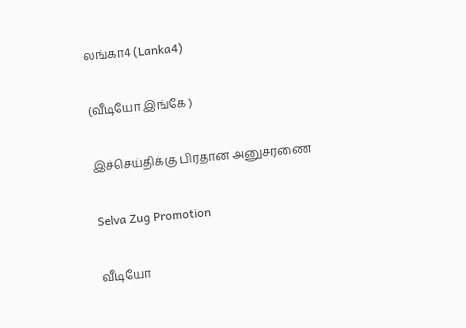லங்கா4 (Lanka4)

(வீடியோ இங்கே )

இச்செய்திக்கு பிரதான அனுசரணை

Selva Zug Promotion

வீடியோ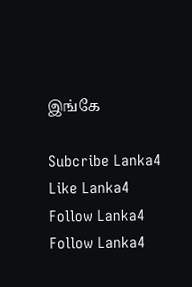இங்கே

Subcribe Lanka4
Like Lanka4
Follow Lanka4
Follow Lanka4